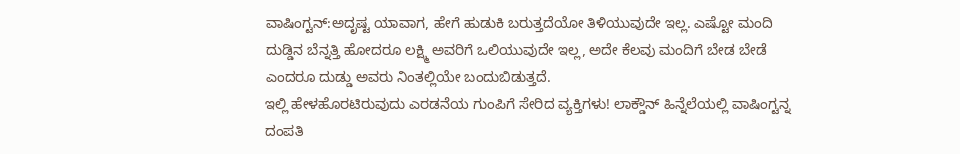ವಾಷಿಂಗ್ಟನ್:ಅದೃಷ್ಟ ಯಾವಾಗ, ಹೇಗೆ ಹುಡುಕಿ ಬರುತ್ತದೆಯೋ ತಿಳಿಯುವುದೇ ಇಲ್ಲ. ಎಷ್ಟೋ ಮಂದಿ ದುಡ್ಡಿನ ಬೆನ್ನತ್ತಿ ಹೋದರೂ ಲಕ್ಷ್ಮಿ ಅವರಿಗೆ ಒಲಿಯುವುದೇ ಇಲ್ಲ, ಅದೇ ಕೆಲವು ಮಂದಿಗೆ ಬೇಡ ಬೇಡೆ ಎಂದರೂ ದುಡ್ಡು ಅವರು ನಿಂತಲ್ಲಿಯೇ ಬಂದುಬಿಡುತ್ತದೆ.
ಇಲ್ಲಿ ಹೇಳಹೊರಟಿರುವುದು ಎರಡನೆಯ ಗುಂಪಿಗೆ ಸೇರಿದ ವ್ಯಕ್ತಿಗಳು! ಲಾಕ್ಡೌನ್ ಹಿನ್ನೆಲೆಯಲ್ಲಿ ವಾಷಿಂಗ್ಟನ್ನ ದಂಪತಿ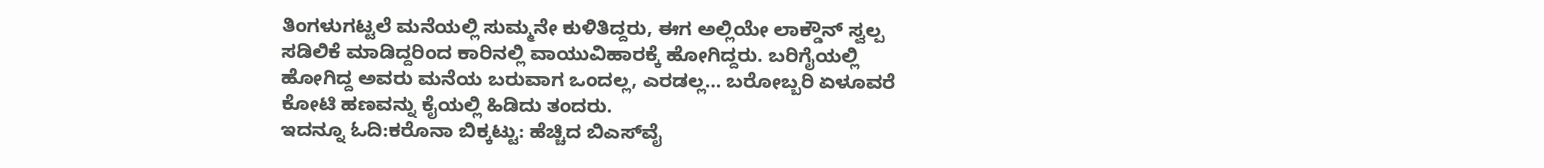ತಿಂಗಳುಗಟ್ಟಲೆ ಮನೆಯಲ್ಲಿ ಸುಮ್ಮನೇ ಕುಳಿತಿದ್ದರು, ಈಗ ಅಲ್ಲಿಯೇ ಲಾಕ್ಡೌನ್ ಸ್ವಲ್ಪ ಸಡಿಲಿಕೆ ಮಾಡಿದ್ದರಿಂದ ಕಾರಿನಲ್ಲಿ ವಾಯುವಿಹಾರಕ್ಕೆ ಹೋಗಿದ್ದರು. ಬರಿಗೈಯಲ್ಲಿ ಹೋಗಿದ್ದ ಅವರು ಮನೆಯ ಬರುವಾಗ ಒಂದಲ್ಲ, ಎರಡಲ್ಲ… ಬರೋಬ್ಬರಿ ಏಳೂವರೆ ಕೋಟಿ ಹಣವನ್ನು ಕೈಯಲ್ಲಿ ಹಿಡಿದು ತಂದರು.
ಇದನ್ನೂ ಓದಿ:ಕರೊನಾ ಬಿಕ್ಕಟ್ಟು: ಹೆಚ್ಚಿದ ಬಿಎಸ್‌ವೈ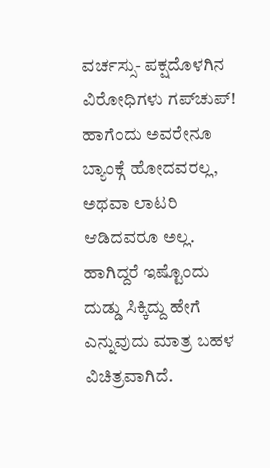ವರ್ಚಸ್ಸು- ಪಕ್ಷದೊಳಗಿನ ವಿರೋಧಿಗಳು ಗಪ್‌ಚುಪ್!
ಹಾಗೆಂದು ಅವರೇನೂ ಬ್ಯಾಂಕ್ಗೆ ಹೋದವರಲ್ಲ, ಅಥವಾ ಲಾಟರಿ ಆಡಿದವರೂ ಅಲ್ಲ. ಹಾಗಿದ್ದರೆ ಇಷ್ಟೊಂದು ದುಡ್ಡು ಸಿಕ್ಕಿದ್ದು ಹೇಗೆ ಎನ್ನುವುದು ಮಾತ್ರ ಬಹಳ ವಿಚಿತ್ರವಾಗಿದೆ.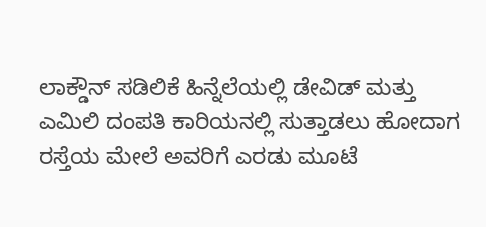ಲಾಕ್ಡೌನ್ ಸಡಿಲಿಕೆ ಹಿನ್ನೆಲೆಯಲ್ಲಿ ಡೇವಿಡ್ ಮತ್ತು ಎಮಿಲಿ ದಂಪತಿ ಕಾರಿಯನಲ್ಲಿ ಸುತ್ತಾಡಲು ಹೋದಾಗ ರಸ್ತೆಯ ಮೇಲೆ ಅವರಿಗೆ ಎರಡು ಮೂಟೆ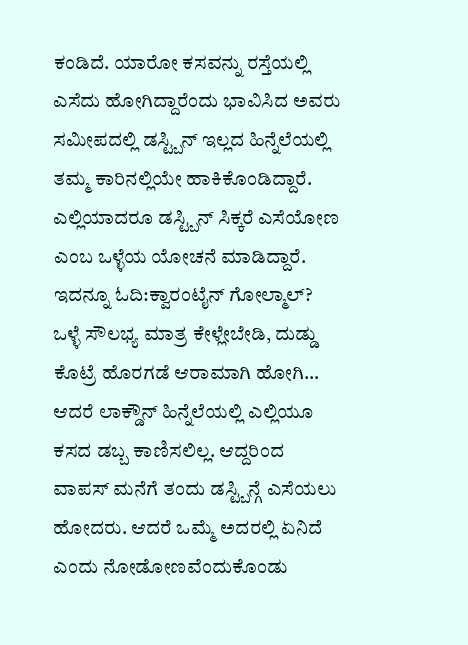ಕಂಡಿದೆ. ಯಾರೋ ಕಸವನ್ನು ರಸ್ತೆಯಲ್ಲಿ ಎಸೆದು ಹೋಗಿದ್ದಾರೆಂದು ಭಾವಿಸಿದ ಅವರು ಸಮೀಪದಲ್ಲಿ ಡಸ್ಟ್ಬಿನ್ ಇಲ್ಲದ ಹಿನ್ನೆಲೆಯಲ್ಲಿ ತಮ್ಮ ಕಾರಿನಲ್ಲಿಯೇ ಹಾಕಿಕೊಂಡಿದ್ದಾರೆ. ಎಲ್ಲಿಯಾದರೂ ಡಸ್ಟ್ಬಿನ್ ಸಿಕ್ಕರೆ ಎಸೆಯೋಣ ಎಂಬ ಒಳ್ಳೆಯ ಯೋಚನೆ ಮಾಡಿದ್ದಾರೆ.
ಇದನ್ನೂ ಓದಿ:ಕ್ವಾರಂಟೈನ್ ಗೋಲ್ಮಾಲ್? ಒಳ್ಳೆ ಸೌಲಭ್ಯ ಮಾತ್ರ ಕೇಳ್ಲೇಬೇಡಿ, ದುಡ್ಡು ಕೊಟ್ರೆ ಹೊರಗಡೆ ಆರಾಮಾಗಿ ಹೋಗಿ…
ಆದರೆ ಲಾಕ್ಡೌನ್ ಹಿನ್ನೆಲೆಯಲ್ಲಿ ಎಲ್ಲಿಯೂ ಕಸದ ಡಬ್ಬ ಕಾಣಿಸಲಿಲ್ಲ. ಆದ್ದರಿಂದ ವಾಪಸ್ ಮನೆಗೆ ತಂದು ಡಸ್ಟ್ಬಿನ್ಗೆ ಎಸೆಯಲು ಹೋದರು. ಆದರೆ ಒಮ್ಮೆ ಅದರಲ್ಲಿ ಏನಿದೆ ಎಂದು ನೋಡೋಣವೆಂದುಕೊಂಡು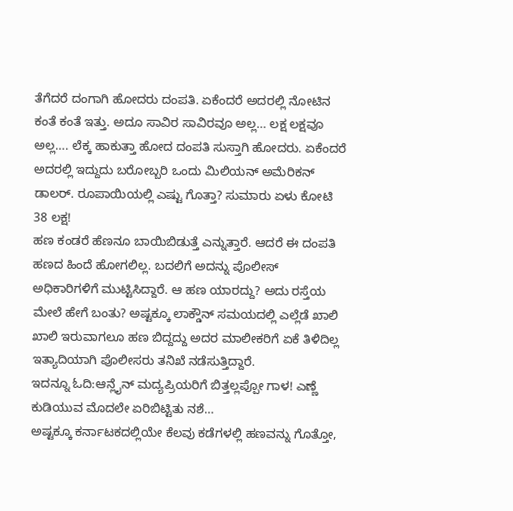ತೆಗೆದರೆ ದಂಗಾಗಿ ಹೋದರು ದಂಪತಿ. ಏಕೆಂದರೆ ಅದರಲ್ಲಿ ನೋಟಿನ ಕಂತೆ ಕಂತೆ ಇತ್ತು. ಅದೂ ಸಾವಿರ ಸಾವಿರವೂ ಅಲ್ಲ… ಲಕ್ಷ ಲಕ್ಷವೂ ಅಲ್ಲ…. ಲೆಕ್ಕ ಹಾಕುತ್ತಾ ಹೋದ ದಂಪತಿ ಸುಸ್ತಾಗಿ ಹೋದರು. ಏಕೆಂದರೆ ಅದರಲ್ಲಿ ಇದ್ದುದು ಬರೋಬ್ಬರಿ ಒಂದು ಮಿಲಿಯನ್ ಅಮೆರಿಕನ್ ಡಾಲರ್. ರೂಪಾಯಿಯಲ್ಲಿ ಎಷ್ಟು ಗೊತ್ತಾ? ಸುಮಾರು ಏಳು ಕೋಟಿ 38 ಲಕ್ಷ!
ಹಣ ಕಂಡರೆ ಹೆಣನೂ ಬಾಯಿಬಿಡುತ್ತೆ ಎನ್ನುತ್ತಾರೆ. ಆದರೆ ಈ ದಂಪತಿ ಹಣದ ಹಿಂದೆ ಹೋಗಲಿಲ್ಲ. ಬದಲಿಗೆ ಅದನ್ನು ಪೊಲೀಸ್ ಅಧಿಕಾರಿಗಳಿಗೆ ಮುಟ್ಟಿಸಿದ್ದಾರೆ. ಆ ಹಣ ಯಾರದ್ದು? ಅದು ರಸ್ತೆಯ ಮೇಲೆ ಹೇಗೆ ಬಂತು? ಅಷ್ಟಕ್ಕೂ ಲಾಕ್ಡೌನ್ ಸಮಯದಲ್ಲಿ ಎಲ್ಲೆಡೆ ಖಾಲಿ ಖಾಲಿ ಇರುವಾಗಲೂ ಹಣ ಬಿದ್ದದ್ದು ಅದರ ಮಾಲೀಕರಿಗೆ ಏಕೆ ತಿಳಿದಿಲ್ಲ ಇತ್ಯಾದಿಯಾಗಿ ಪೊಲೀಸರು ತನಿಖೆ ನಡೆಸುತ್ತಿದ್ದಾರೆ.
ಇದನ್ನೂ ಓದಿ:ಆನ್ಲೈನ್ ಮದ್ಯಪ್ರಿಯರಿಗೆ ಬಿತ್ತಲ್ಲಪ್ಪೋ ಗಾಳ! ಎಣ್ಣೆ ಕುಡಿಯುವ ಮೊದಲೇ ಏರಿಬಿಟ್ಟಿತು ನಶೆ…
ಅಷ್ಟಕ್ಕೂ ಕರ್ನಾಟಕದಲ್ಲಿಯೇ ಕೆಲವು ಕಡೆಗಳಲ್ಲಿ ಹಣವನ್ನು ಗೊತ್ತೋ,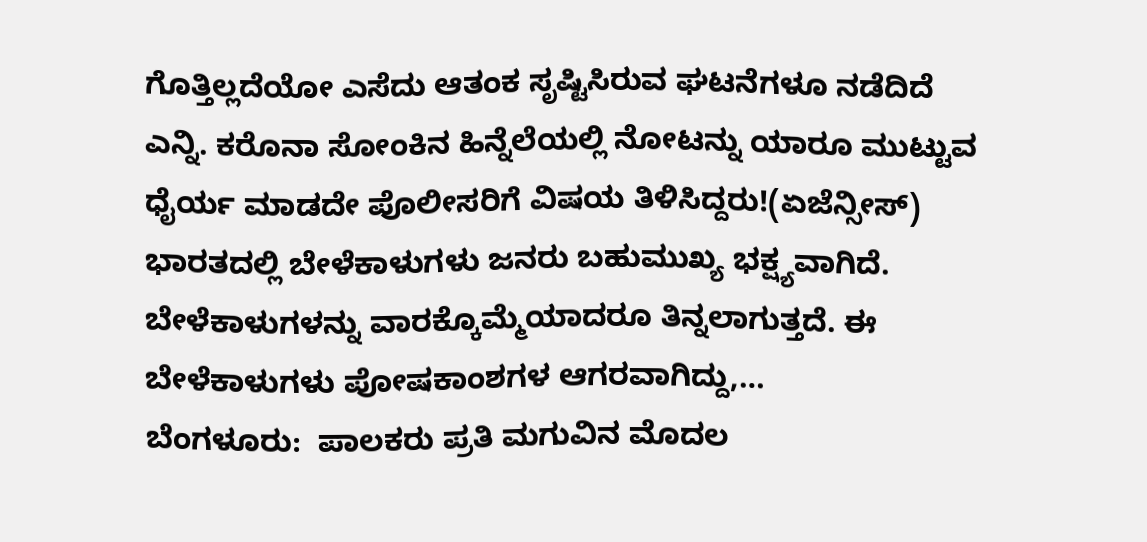ಗೊತ್ತಿಲ್ಲದೆಯೋ ಎಸೆದು ಆತಂಕ ಸೃಷ್ಟಿಸಿರುವ ಘಟನೆಗಳೂ ನಡೆದಿದೆ ಎನ್ನಿ. ಕರೊನಾ ಸೋಂಕಿನ ಹಿನ್ನೆಲೆಯಲ್ಲಿ ನೋಟನ್ನು ಯಾರೂ ಮುಟ್ಟುವ ಧೈರ್ಯ ಮಾಡದೇ ಪೊಲೀಸರಿಗೆ ವಿಷಯ ತಿಳಿಸಿದ್ದರು!(ಏಜೆನ್ಸೀಸ್)
ಭಾರತದಲ್ಲಿ ಬೇಳೆಕಾಳುಗಳು ಜನರು ಬಹುಮುಖ್ಯ ಭಕ್ಷ್ಯವಾಗಿದೆ. ಬೇಳೆಕಾಳುಗಳನ್ನು ವಾರಕ್ಕೊಮ್ಮೆಯಾದರೂ ತಿನ್ನಲಾಗುತ್ತದೆ. ಈ ಬೇಳೆಕಾಳುಗಳು ಪೋಷಕಾಂಶಗಳ ಆಗರವಾಗಿದ್ದು,…
ಬೆಂಗಳೂರು:  ಪಾಲಕರು ಪ್ರತಿ ಮಗುವಿನ ಮೊದಲ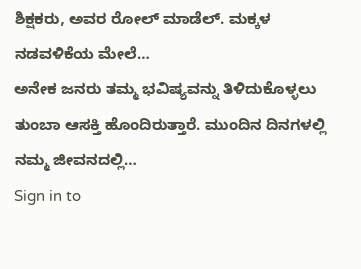ಶಿಕ್ಷಕರು, ಅವರ ರೋಲ್ ಮಾಡೆಲ್. ಮಕ್ಕಳ ನಡವಳಿಕೆಯ ಮೇಲೆ…
ಅನೇಕ ಜನರು ತಮ್ಮ ಭವಿಷ್ಯವನ್ನು ತಿಳಿದುಕೊಳ್ಳಲು ತುಂಬಾ ಆಸಕ್ತಿ ಹೊಂದಿರುತ್ತಾರೆ. ಮುಂದಿನ ದಿನಗಳಲ್ಲಿ ನಮ್ಮ ಜೀವನದಲ್ಲಿ…
Sign in to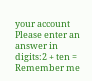your account
Please enter an answer in digits:2 + ten =
Remember me